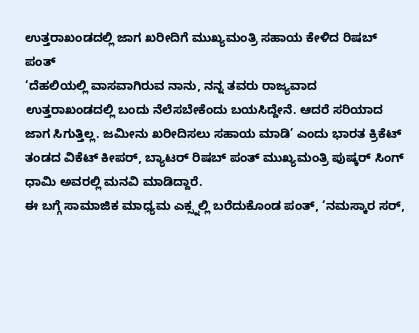ಉತ್ತರಾಖಂಡದಲ್ಲಿ ಜಾಗ ಖರೀದಿಗೆ ಮುಖ್ಯಮಂತ್ರಿ ಸಹಾಯ ಕೇಳಿದ ರಿಷಬ್ ಪಂತ್
‘ದೆಹಲಿಯಲ್ಲಿ ವಾಸವಾಗಿರುವ ನಾನು, ನನ್ನ ತವರು ರಾಜ್ಯವಾದ ಉತ್ತರಾಖಂಡದಲ್ಲಿ ಬಂದು ನೆಲೆಸಬೇಕೆಂದು ಬಯಸಿದ್ದೇನೆ. ಆದರೆ ಸರಿಯಾದ ಜಾಗ ಸಿಗುತ್ತಿಲ್ಲ. ಜಮೀನು ಖರೀದಿಸಲು ಸಹಾಯ ಮಾಡಿ’ ಎಂದು ಭಾರತ ಕ್ರಿಕೆಟ್ ತಂಡದ ವಿಕೆಟ್ ಕೀಪರ್, ಬ್ಯಾಟರ್ ರಿಷಬ್ ಪಂತ್ ಮುಖ್ಯಮಂತ್ರಿ ಪುಷ್ಕರ್ ಸಿಂಗ್ ಧಾಮಿ ಅವರಲ್ಲಿ ಮನವಿ ಮಾಡಿದ್ದಾರೆ.
ಈ ಬಗ್ಗೆ ಸಾಮಾಜಿಕ ಮಾಧ್ಯಮ ಎಕ್ಸ್ನಲ್ಲಿ ಬರೆದುಕೊಂಡ ಪಂತ್, ‘ನಮಸ್ಕಾರ ಸರ್,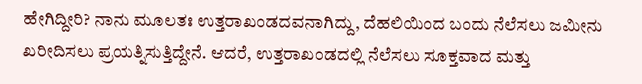ಹೇಗಿದ್ದೀರಿ? ನಾನು ಮೂಲತಃ ಉತ್ತರಾಖಂಡದವನಾಗಿದ್ದು, ದೆಹಲಿಯಿಂದ ಬಂದು ನೆಲೆಸಲು ಜಮೀನು ಖರೀದಿಸಲು ಪ್ರಯತ್ನಿಸುತ್ತಿದ್ದೇನೆ. ಆದರೆ, ಉತ್ತರಾಖಂಡದಲ್ಲಿ ನೆಲೆಸಲು ಸೂಕ್ತವಾದ ಮತ್ತು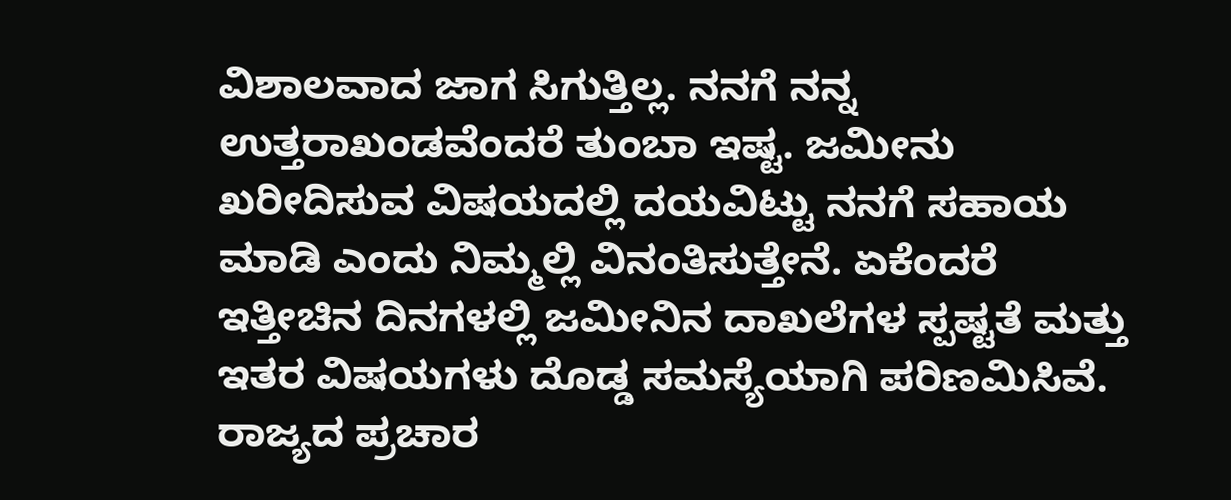ವಿಶಾಲವಾದ ಜಾಗ ಸಿಗುತ್ತಿಲ್ಲ. ನನಗೆ ನನ್ನ ಉತ್ತರಾಖಂಡವೆಂದರೆ ತುಂಬಾ ಇಷ್ಟ. ಜಮೀನು ಖರೀದಿಸುವ ವಿಷಯದಲ್ಲಿ ದಯವಿಟ್ಟು ನನಗೆ ಸಹಾಯ ಮಾಡಿ ಎಂದು ನಿಮ್ಮಲ್ಲಿ ವಿನಂತಿಸುತ್ತೇನೆ. ಏಕೆಂದರೆ ಇತ್ತೀಚಿನ ದಿನಗಳಲ್ಲಿ ಜಮೀನಿನ ದಾಖಲೆಗಳ ಸ್ಪಷ್ಟತೆ ಮತ್ತು ಇತರ ವಿಷಯಗಳು ದೊಡ್ಡ ಸಮಸ್ಯೆಯಾಗಿ ಪರಿಣಮಿಸಿವೆ. ರಾಜ್ಯದ ಪ್ರಚಾರ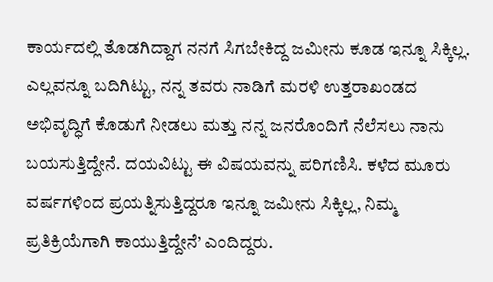ಕಾರ್ಯದಲ್ಲಿ ತೊಡಗಿದ್ದಾಗ ನನಗೆ ಸಿಗಬೇಕಿದ್ದ ಜಮೀನು ಕೂಡ ಇನ್ನೂ ಸಿಕ್ಕಿಲ್ಲ. ಎಲ್ಲವನ್ನೂ ಬದಿಗಿಟ್ಟು, ನನ್ನ ತವರು ನಾಡಿಗೆ ಮರಳಿ ಉತ್ತರಾಖಂಡದ ಅಭಿವೃದ್ಧಿಗೆ ಕೊಡುಗೆ ನೀಡಲು ಮತ್ತು ನನ್ನ ಜನರೊಂದಿಗೆ ನೆಲೆಸಲು ನಾನು ಬಯಸುತ್ತಿದ್ದೇನೆ. ದಯವಿಟ್ಟು ಈ ವಿಷಯವನ್ನು ಪರಿಗಣಿಸಿ. ಕಳೆದ ಮೂರು ವರ್ಷಗಳಿಂದ ಪ್ರಯತ್ನಿಸುತ್ತಿದ್ದರೂ ಇನ್ನೂ ಜಮೀನು ಸಿಕ್ಕಿಲ್ಲ, ನಿಮ್ಮ ಪ್ರತಿಕ್ರಿಯೆಗಾಗಿ ಕಾಯುತ್ತಿದ್ದೇನೆ’ ಎಂದಿದ್ದರು.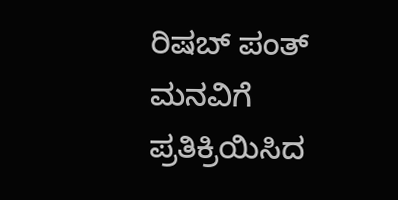ರಿಷಬ್ ಪಂತ್ ಮನವಿಗೆ ಪ್ರತಿಕ್ರಿಯಿಸಿದ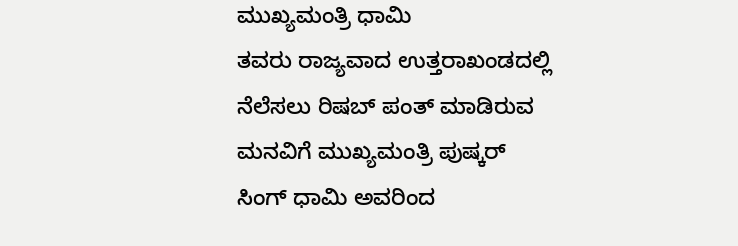ಮುಖ್ಯಮಂತ್ರಿ ಧಾಮಿ
ತವರು ರಾಜ್ಯವಾದ ಉತ್ತರಾಖಂಡದಲ್ಲಿ ನೆಲೆಸಲು ರಿಷಬ್ ಪಂತ್ ಮಾಡಿರುವ ಮನವಿಗೆ ಮುಖ್ಯಮಂತ್ರಿ ಪುಷ್ಕರ್ ಸಿಂಗ್ ಧಾಮಿ ಅವರಿಂದ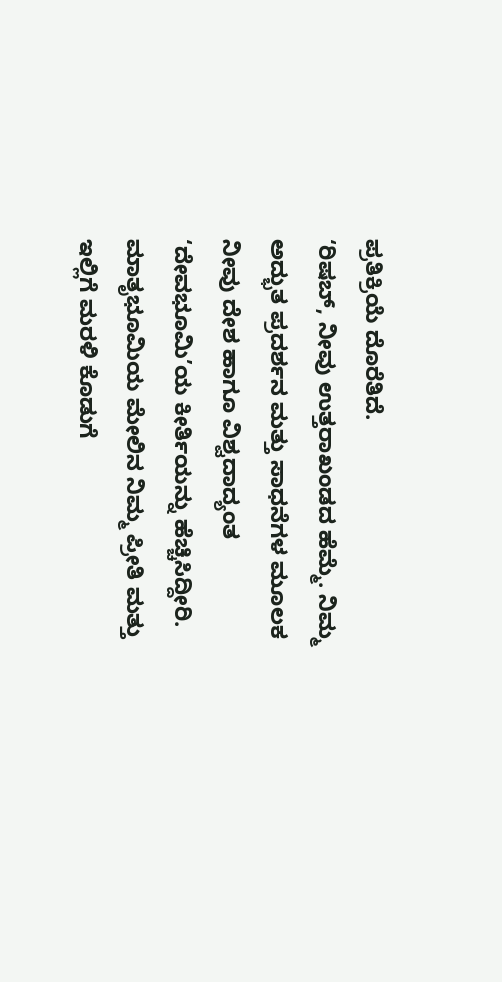ಪ್ರತಿಕ್ರಿಯೆ ದೊರೆತಿದೆ.
‘ರಿಷಬ್, ನೀವು ಉತ್ತರಾಖಂಡದ ಹೆಮ್ಮೆ. ನಿಮ್ಮ ಅದ್ಭುತ ಪ್ರದರ್ಶನ ಮತ್ತು ಸಾಧನೆಗಳ ಮೂಲಕ ನೀವು ದೇಶ ಹಾಗೂ ವಿಶ್ವದಾದ್ಯಂತ ‘ದೇವಭೂಮಿ’ಯ ಕೀರ್ತಿಯನ್ನು ಹೆಚ್ಚಿಸಿದ್ದೀರಿ. ಮಾತೃಭೂಮಿಯ ಮೇಲಿನ ನಿಮ್ಮ ಪ್ರೀತಿ ಮತ್ತು ಇಲ್ಲಿಗೆ ಮರಳಿ ಕೊಡುಗೆ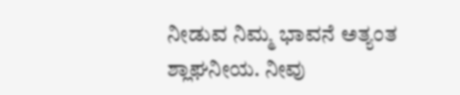ನೀಡುವ ನಿಮ್ಮ ಭಾವನೆ ಅತ್ಯಂತ ಶ್ಲಾಘನೀಯ. ನೀವು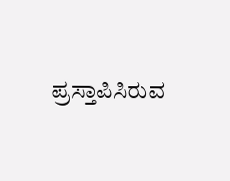ಪ್ರಸ್ತಾಪಿಸಿರುವ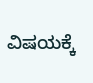ವಿಷಯಕ್ಕೆ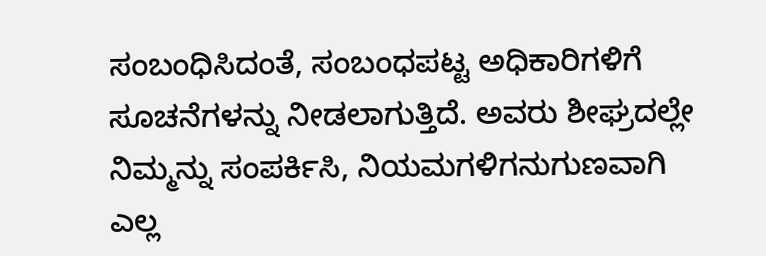ಸಂಬಂಧಿಸಿದಂತೆ, ಸಂಬಂಧಪಟ್ಟ ಅಧಿಕಾರಿಗಳಿಗೆ ಸೂಚನೆಗಳನ್ನು ನೀಡಲಾಗುತ್ತಿದೆ. ಅವರು ಶೀಘ್ರದಲ್ಲೇ ನಿಮ್ಮನ್ನು ಸಂಪರ್ಕಿಸಿ, ನಿಯಮಗಳಿಗನುಗುಣವಾಗಿ ಎಲ್ಲ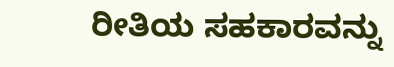ರೀತಿಯ ಸಹಕಾರವನ್ನು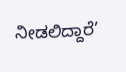ನೀಡಲಿದ್ದಾರೆ’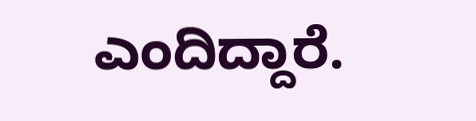ಎಂದಿದ್ದಾರೆ.